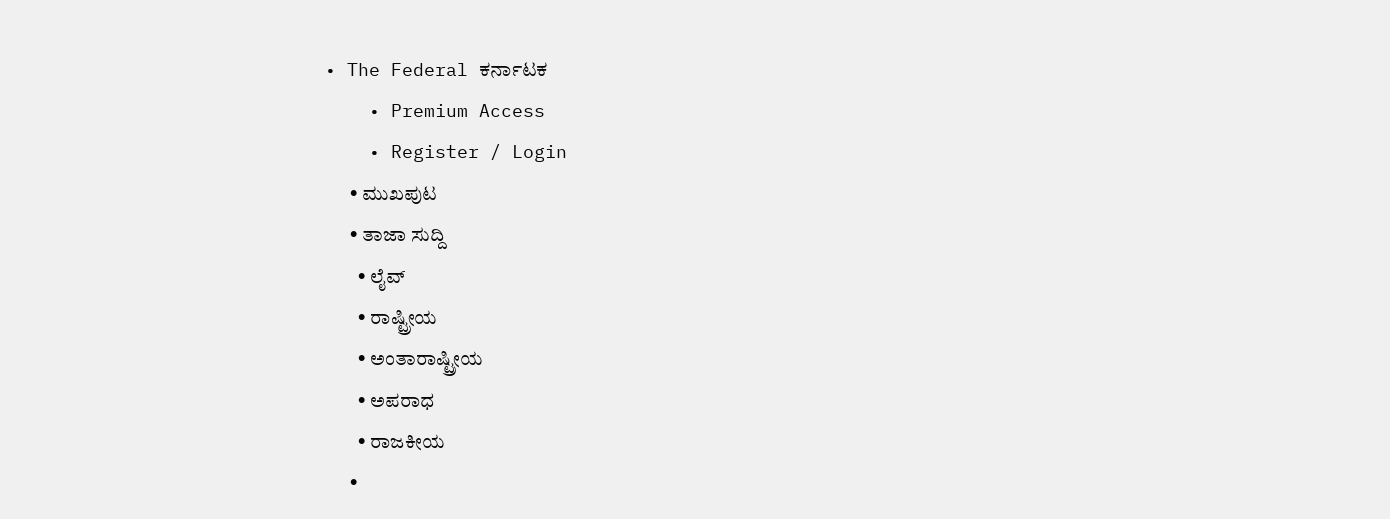• The Federal ಕರ್ನಾಟಕ
    • Premium Access
    • Register / Login
      • ಮುಖಪುಟ
      • ತಾಜಾ ಸುದ್ದಿ
        • ಲೈವ್‌
        • ರಾಷ್ಟ್ರೀಯ
        • ಅಂತಾರಾಷ್ಟ್ರೀಯ
        • ಅಪರಾಧ
        • ರಾಜಕೀಯ
      •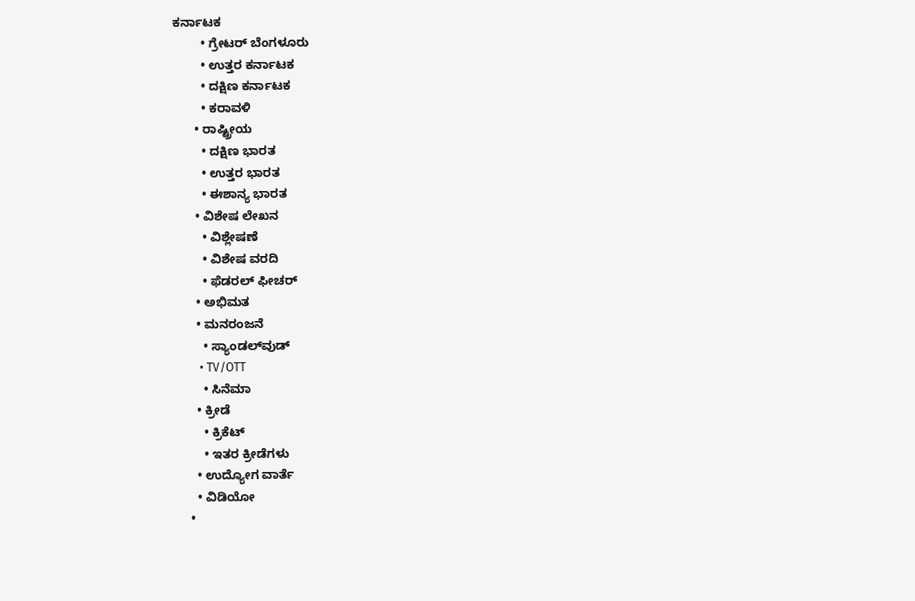ಕರ್ನಾಟಕ
        • ಗ್ರೇಟರ್ ಬೆಂಗಳೂರು
        • ಉತ್ತರ ಕರ್ನಾಟಕ
        • ದಕ್ಷಿಣ ಕರ್ನಾಟಕ
        • ಕರಾವಳಿ
      • ರಾಷ್ಟ್ರೀಯ
        • ದಕ್ಷಿಣ ಭಾರತ
        • ಉತ್ತರ ಭಾರತ
        • ಈಶಾನ್ಯ ಭಾರತ
      • ವಿಶೇಷ ಲೇಖನ
        • ವಿಶ್ಲೇಷಣೆ
        • ವಿಶೇಷ ವರದಿ
        • ಫೆಡರಲ್ ಫೀಚರ್
      • ಅಭಿಮತ
      • ಮನರಂಜನೆ
        • ಸ್ಯಾಂಡಲ್‌ವುಡ್
        • TV/OTT
        • ಸಿನೆಮಾ
      • ಕ್ರೀಡೆ
        • ಕ್ರಿಕೆಟ್
        • ಇತರ ಕ್ರೀಡೆಗಳು
      • ಉದ್ಯೋಗ ವಾರ್ತೆ
      • ವಿಡಿಯೋ
    •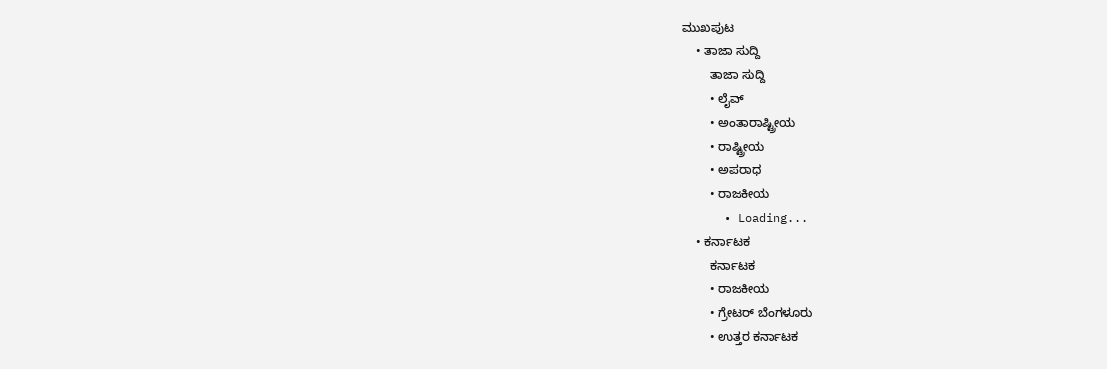ಮುಖಪುಟ
    • ತಾಜಾ ಸುದ್ದಿ
        ತಾಜಾ ಸುದ್ದಿ
        • ಲೈವ್‌
        • ಅಂತಾರಾಷ್ಟ್ರೀಯ
        • ರಾಷ್ಟ್ರೀಯ
        • ಅಪರಾಧ
        • ರಾಜಕೀಯ
      • Loading...
    • ಕರ್ನಾಟಕ
        ಕರ್ನಾಟಕ
        • ರಾಜಕೀಯ
        • ಗ್ರೇಟರ್ ಬೆಂಗಳೂರು
        • ಉತ್ತರ ಕರ್ನಾಟಕ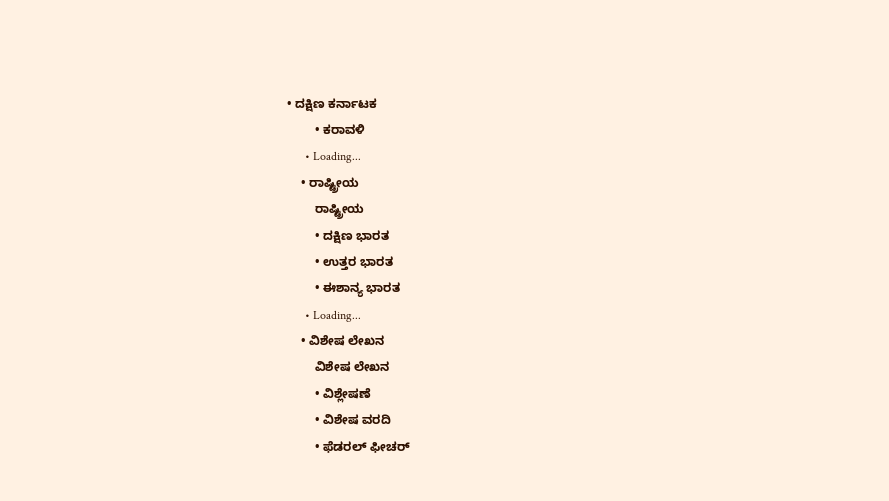• ದಕ್ಷಿಣ ಕರ್ನಾಟಕ
        • ಕರಾವಳಿ
      • Loading...
    • ರಾಷ್ಟ್ರೀಯ
        ರಾಷ್ಟ್ರೀಯ
        • ದಕ್ಷಿಣ ಭಾರತ
        • ಉತ್ತರ ಭಾರತ
        • ಈಶಾನ್ಯ ಭಾರತ
      • Loading...
    • ವಿಶೇಷ ಲೇಖನ
        ವಿಶೇಷ ಲೇಖನ
        • ವಿಶ್ಲೇಷಣೆ
        • ವಿಶೇಷ ವರದಿ
        • ಫೆಡರಲ್ ಫೀಚರ್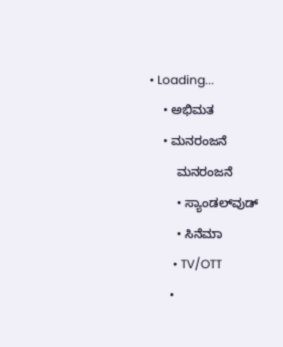• Loading...
    • ಅಭಿಮತ
    • ಮನರಂಜನೆ
        ಮನರಂಜನೆ
        • ಸ್ಯಾಂಡಲ್‌ವುಡ್
        • ಸಿನೆಮಾ
        • TV/OTT
      •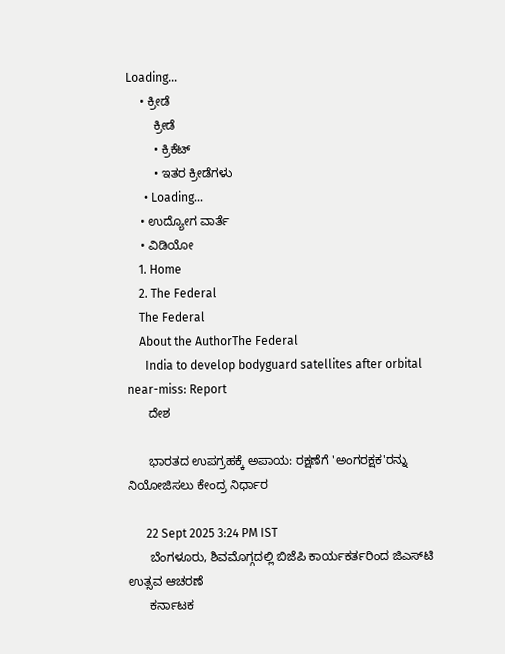Loading...
    • ಕ್ರೀಡೆ
        ಕ್ರೀಡೆ
        • ಕ್ರಿಕೆಟ್
        • ಇತರ ಕ್ರೀಡೆಗಳು
      • Loading...
    • ಉದ್ಯೋಗ ವಾರ್ತೆ
    • ವಿಡಿಯೋ
    1. Home
    2. The Federal
    The Federal
    About the AuthorThe Federal
      India to develop bodyguard satellites after orbital near-miss: Report
      ದೇಶ

      ಭಾರತದ ಉಪಗ್ರಹಕ್ಕೆ ಅಪಾಯ: ರಕ್ಷಣೆಗೆ 'ಅಂಗರಕ್ಷಕ'ರನ್ನು ನಿಯೋಜಿಸಲು ಕೇಂದ್ರ ನಿರ್ಧಾರ

      22 Sept 2025 3:24 PM IST
      ಬೆಂಗಳೂರು, ಶಿವಮೊಗ್ಗದಲ್ಲಿ ಬಿಜೆಪಿ ಕಾರ್ಯಕರ್ತರಿಂದ ಜಿಎಸ್‌ಟಿ ಉತ್ಸವ ಆಚರಣೆ
      ಕರ್ನಾಟಕ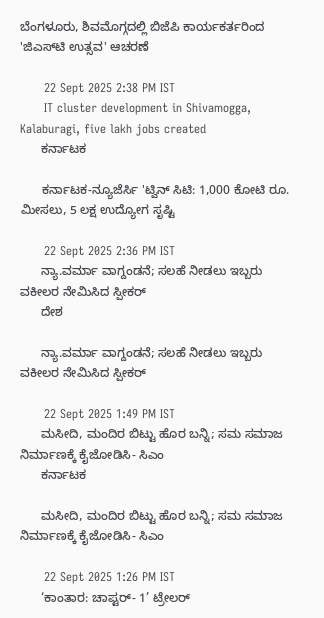ಬೆಂಗಳೂರು, ಶಿವಮೊಗ್ಗದಲ್ಲಿ ಬಿಜೆಪಿ ಕಾರ್ಯಕರ್ತರಿಂದ 'ಜಿಎಸ್‌ಟಿ ಉತ್ಸವ' ಆಚರಣೆ

      22 Sept 2025 2:38 PM IST
      IT cluster development in Shivamogga, Kalaburagi, five lakh jobs created
      ಕರ್ನಾಟಕ

      ಕರ್ನಾಟಕ-ನ್ಯೂಜೆರ್ಸಿ 'ಟ್ವಿನ್ ಸಿಟಿ: 1,000 ಕೋಟಿ ರೂ. ಮೀಸಲು, 5 ಲಕ್ಷ ಉದ್ಯೋಗ ಸೃಷ್ಟಿ

      22 Sept 2025 2:36 PM IST
      ನ್ಯಾ.ವರ್ಮಾ ವಾಗ್ದಂಡನೆ; ಸಲಹೆ ನೀಡಲು ಇಬ್ಬರು ವಕೀಲರ ನೇಮಿಸಿದ ಸ್ಪೀಕರ್‌
      ದೇಶ

      ನ್ಯಾ.ವರ್ಮಾ ವಾಗ್ದಂಡನೆ; ಸಲಹೆ ನೀಡಲು ಇಬ್ಬರು ವಕೀಲರ ನೇಮಿಸಿದ ಸ್ಪೀಕರ್‌

      22 Sept 2025 1:49 PM IST
      ಮಸೀದಿ, ಮಂದಿರ ಬಿಟ್ಟು ಹೊರ ಬನ್ನಿ; ಸಮ ಸಮಾಜ ನಿರ್ಮಾಣಕ್ಕೆ ಕೈಜೋಡಿಸಿ- ಸಿಎಂ
      ಕರ್ನಾಟಕ

      ಮಸೀದಿ, ಮಂದಿರ ಬಿಟ್ಟು ಹೊರ ಬನ್ನಿ; ಸಮ ಸಮಾಜ ನಿರ್ಮಾಣಕ್ಕೆ ಕೈಜೋಡಿಸಿ- ಸಿಎಂ

      22 Sept 2025 1:26 PM IST
      ‘ಕಾಂತಾರ: ಚಾಪ್ಟರ್- 1’ ಟ್ರೇಲರ್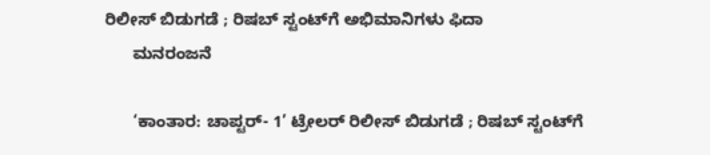ರಿಲೀಸ್ ಬಿಡುಗಡೆ ; ರಿಷಬ್‌ ಸ್ಟಂಟ್‌ಗೆ ಅಭಿಮಾನಿಗಳು ಫಿದಾ
      ಮನರಂಜನೆ

      ‘ಕಾಂತಾರ: ಚಾಪ್ಟರ್- 1’ ಟ್ರೇಲರ್ ರಿಲೀಸ್ ಬಿಡುಗಡೆ ; ರಿಷಬ್‌ ಸ್ಟಂಟ್‌ಗೆ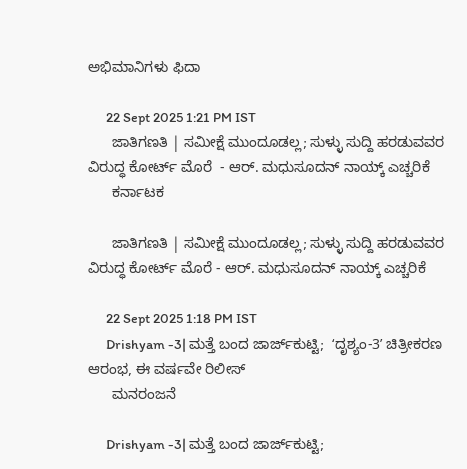ಅಭಿಮಾನಿಗಳು ಫಿದಾ

      22 Sept 2025 1:21 PM IST
      ಜಾತಿಗಣತಿ | ಸಮೀಕ್ಷೆ ಮುಂದೂಡಲ್ಲ; ಸುಳ್ಳು ಸುದ್ದಿ ಹರಡುವವರ ವಿರುದ್ಧ ಕೋರ್ಟ್‌ ಮೊರೆ  - ಆರ್‌. ಮಧುಸೂದನ್‌ ನಾಯ್ಕ್‌ ಎಚ್ಚರಿಕೆ
      ಕರ್ನಾಟಕ

      ಜಾತಿಗಣತಿ | ಸಮೀಕ್ಷೆ ಮುಂದೂಡಲ್ಲ; ಸುಳ್ಳು ಸುದ್ದಿ ಹರಡುವವರ ವಿರುದ್ಧ ಕೋರ್ಟ್‌ ಮೊರೆ - ಆರ್‌. ಮಧುಸೂದನ್‌ ನಾಯ್ಕ್‌ ಎಚ್ಚರಿಕೆ

      22 Sept 2025 1:18 PM IST
      Drishyam -3| ಮತ್ತೆ ಬಂದ ಜಾರ್ಜ್‌ಕುಟ್ಟಿ;  ʻದೃಶ್ಯಂ-3ʼ ಚಿತ್ರೀಕರಣ ಆರಂಭ, ಈ ವರ್ಷವೇ ರಿಲೀಸ್
      ಮನರಂಜನೆ

      Drishyam -3| ಮತ್ತೆ ಬಂದ ಜಾರ್ಜ್‌ಕುಟ್ಟಿ;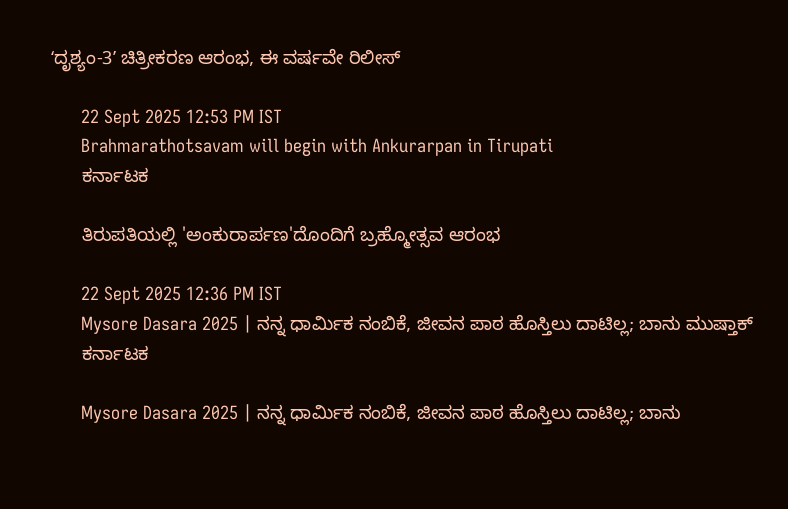ʻದೃಶ್ಯಂ-3ʼ ಚಿತ್ರೀಕರಣ ಆರಂಭ, ಈ ವರ್ಷವೇ ರಿಲೀಸ್

      22 Sept 2025 12:53 PM IST
      Brahmarathotsavam will begin with Ankurarpan in Tirupati
      ಕರ್ನಾಟಕ

      ತಿರುಪತಿಯಲ್ಲಿ 'ಅಂಕುರಾರ್ಪಣ'ದೊಂದಿಗೆ ಬ್ರಹ್ಮೋತ್ಸವ ಆರಂಭ

      22 Sept 2025 12:36 PM IST
      Mysore Dasara 2025 | ನನ್ನ ಧಾರ್ಮಿಕ ನಂಬಿಕೆ, ಜೀವನ ಪಾಠ ಹೊಸ್ತಿಲು ದಾಟಿಲ್ಲ; ಬಾನು ಮುಷ್ತಾಕ್‌
      ಕರ್ನಾಟಕ

      Mysore Dasara 2025 | ನನ್ನ ಧಾರ್ಮಿಕ ನಂಬಿಕೆ, ಜೀವನ ಪಾಠ ಹೊಸ್ತಿಲು ದಾಟಿಲ್ಲ; ಬಾನು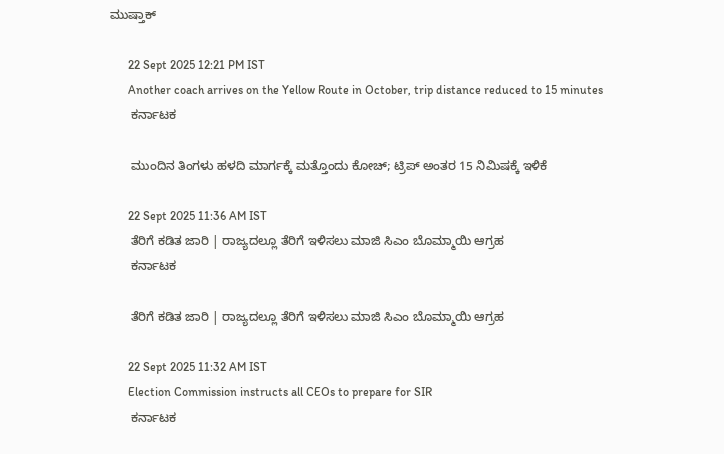ಮುಷ್ತಾಕ್‌

      22 Sept 2025 12:21 PM IST
      Another coach arrives on the Yellow Route in October, trip distance reduced to 15 minutes
      ಕರ್ನಾಟಕ

      ಮುಂದಿನ ತಿಂಗಳು ಹಳದಿ ಮಾರ್ಗಕ್ಕೆ ಮತ್ತೊಂದು ಕೋಚ್‌; ಟ್ರಿಪ್‌ ಅಂತರ 15 ನಿಮಿಷಕ್ಕೆ ಇಳಿಕೆ

      22 Sept 2025 11:36 AM IST
      ತೆರಿಗೆ ಕಡಿತ ಜಾರಿ | ರಾಜ್ಯದಲ್ಲೂ ತೆರಿಗೆ ಇಳಿಸಲು ಮಾಜಿ ಸಿಎಂ ಬೊಮ್ಮಾಯಿ ಆಗ್ರಹ
      ಕರ್ನಾಟಕ

      ತೆರಿಗೆ ಕಡಿತ ಜಾರಿ | ರಾಜ್ಯದಲ್ಲೂ ತೆರಿಗೆ ಇಳಿಸಲು ಮಾಜಿ ಸಿಎಂ ಬೊಮ್ಮಾಯಿ ಆಗ್ರಹ

      22 Sept 2025 11:32 AM IST
      Election Commission instructs all CEOs to prepare for SIR
      ಕರ್ನಾಟಕ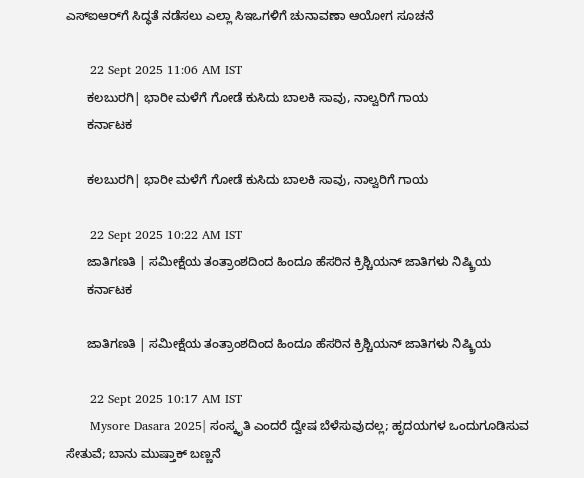ಎಸ್‌ಐಆರ್‌ಗೆ ಸಿದ್ಧತೆ ನಡೆಸಲು ಎಲ್ಲಾ ಸಿಇಒಗಳಿಗೆ ಚುನಾವಣಾ ಆಯೋಗ ಸೂಚನೆ

      22 Sept 2025 11:06 AM IST
      ಕಲಬುರಗಿ| ಭಾರೀ ಮಳೆಗೆ ಗೋಡೆ ಕುಸಿದು ಬಾಲಕಿ ಸಾವು, ನಾಲ್ವರಿಗೆ ಗಾಯ
      ಕರ್ನಾಟಕ

      ಕಲಬುರಗಿ| ಭಾರೀ ಮಳೆಗೆ ಗೋಡೆ ಕುಸಿದು ಬಾಲಕಿ ಸಾವು, ನಾಲ್ವರಿಗೆ ಗಾಯ

      22 Sept 2025 10:22 AM IST
      ಜಾತಿಗಣತಿ | ಸಮೀಕ್ಷೆಯ ತಂತ್ರಾಂಶದಿಂದ ಹಿಂದೂ ಹೆಸರಿನ ಕ್ರಿಶ್ಚಿಯನ್ ಜಾತಿಗಳು ನಿಷ್ಕ್ರಿಯ
      ಕರ್ನಾಟಕ

      ಜಾತಿಗಣತಿ | ಸಮೀಕ್ಷೆಯ ತಂತ್ರಾಂಶದಿಂದ ಹಿಂದೂ ಹೆಸರಿನ ಕ್ರಿಶ್ಚಿಯನ್ ಜಾತಿಗಳು ನಿಷ್ಕ್ರಿಯ

      22 Sept 2025 10:17 AM IST
      Mysore Dasara 2025| ಸಂಸ್ಕೃತಿ ಎಂದರೆ ದ್ವೇಷ ಬೆಳೆಸುವುದಲ್ಲ; ಹೃದಯಗಳ ಒಂದುಗೂಡಿಸುವ ಸೇತುವೆ; ಬಾನು ಮುಷ್ತಾಕ್‌ ಬಣ್ಣನೆ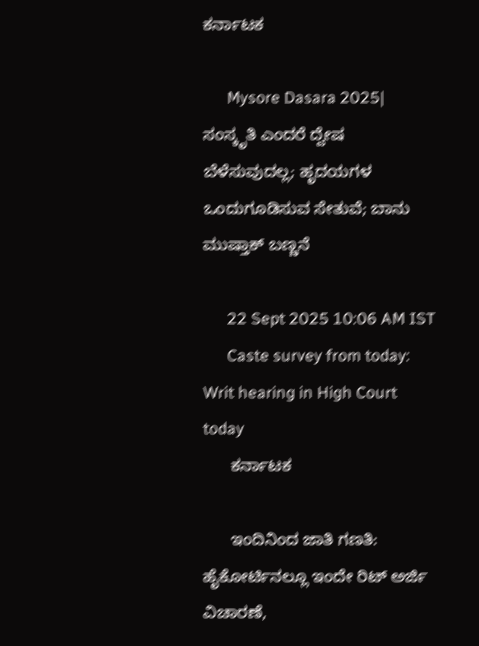ಕರ್ನಾಟಕ

      Mysore Dasara 2025| ಸಂಸ್ಕೃತಿ ಎಂದರೆ ದ್ವೇಷ ಬೆಳೆಸುವುದಲ್ಲ; ಹೃದಯಗಳ ಒಂದುಗೂಡಿಸುವ ಸೇತುವೆ; ಬಾನು ಮುಷ್ತಾಕ್‌ ಬಣ್ಣನೆ

      22 Sept 2025 10:06 AM IST
      Caste survey from today: Writ hearing in High Court today
      ಕರ್ನಾಟಕ

      ಇಂದಿನಿಂದ ಜಾತಿ ಗಣತಿ: ಹೈಕೋರ್ಟಿನಲ್ಲೂ ಇಂದೇ ರಿಟ್ ಅರ್ಜಿ ವಿಚಾರಣೆ,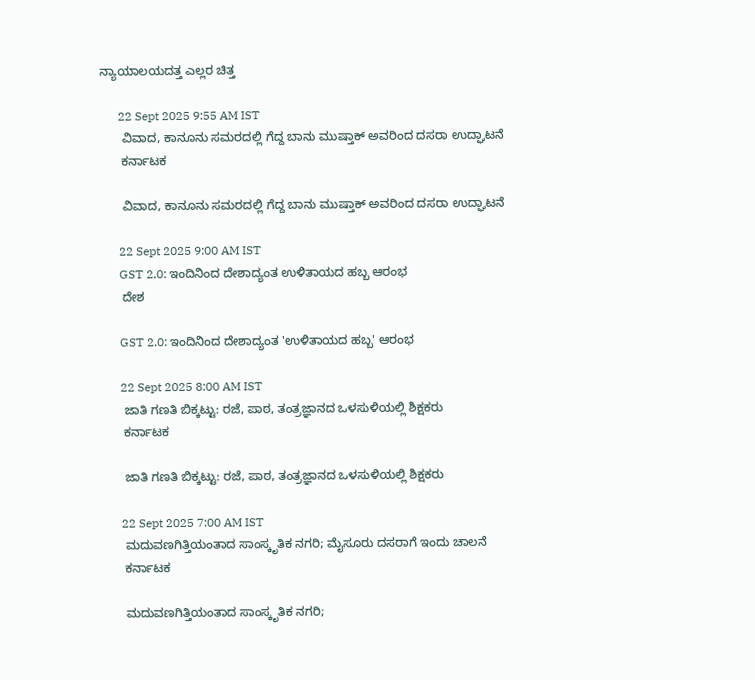ನ್ಯಾಯಾಲಯದತ್ತ ಎಲ್ಲರ ಚಿತ್ತ

      22 Sept 2025 9:55 AM IST
      ವಿವಾದ, ಕಾನೂನು ಸಮರದಲ್ಲಿ ಗೆದ್ದ ಬಾನು ಮುಷ್ತಾಕ್ ಅವರಿಂದ ದಸರಾ ಉದ್ಘಾಟನೆ
      ಕರ್ನಾಟಕ

      ವಿವಾದ, ಕಾನೂನು ಸಮರದಲ್ಲಿ ಗೆದ್ದ ಬಾನು ಮುಷ್ತಾಕ್ ಅವರಿಂದ ದಸರಾ ಉದ್ಘಾಟನೆ

      22 Sept 2025 9:00 AM IST
      GST 2.0: ಇಂದಿನಿಂದ ದೇಶಾದ್ಯಂತ ಉಳಿತಾಯದ ಹಬ್ಬ ಆರಂಭ
      ದೇಶ

      GST 2.0: ಇಂದಿನಿಂದ ದೇಶಾದ್ಯಂತ 'ಉಳಿತಾಯದ ಹಬ್ಬ' ಆರಂಭ

      22 Sept 2025 8:00 AM IST
      ಜಾತಿ ಗಣತಿ ಬಿಕ್ಕಟ್ಟು: ರಜೆ, ಪಾಠ, ತಂತ್ರಜ್ಞಾನದ ಒಳಸುಳಿಯಲ್ಲಿ ಶಿಕ್ಷಕರು
      ಕರ್ನಾಟಕ

      ಜಾತಿ ಗಣತಿ ಬಿಕ್ಕಟ್ಟು: ರಜೆ, ಪಾಠ, ತಂತ್ರಜ್ಞಾನದ ಒಳಸುಳಿಯಲ್ಲಿ ಶಿಕ್ಷಕರು

      22 Sept 2025 7:00 AM IST
      ಮದುವಣಗಿತ್ತಿಯಂತಾದ ಸಾಂಸ್ಕೃತಿಕ ನಗರಿ; ಮೈಸೂರು ದಸರಾಗೆ ಇಂದು ಚಾಲನೆ
      ಕರ್ನಾಟಕ

      ಮದುವಣಗಿತ್ತಿಯಂತಾದ ಸಾಂಸ್ಕೃತಿಕ ನಗರಿ;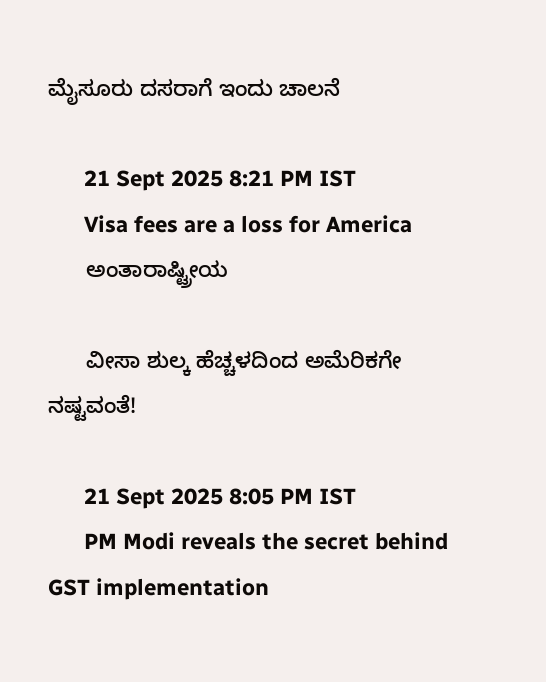ಮೈಸೂರು ದಸರಾಗೆ ಇಂದು ಚಾಲನೆ

      21 Sept 2025 8:21 PM IST
      Visa fees are a loss for America
      ಅಂತಾರಾಷ್ಟ್ರೀಯ

      ವೀಸಾ ಶುಲ್ಕ ಹೆಚ್ಚಳದಿಂದ ಅಮೆರಿಕಗೇ ನಷ್ಟವಂತೆ!

      21 Sept 2025 8:05 PM IST
      PM Modi reveals the secret behind GST implementation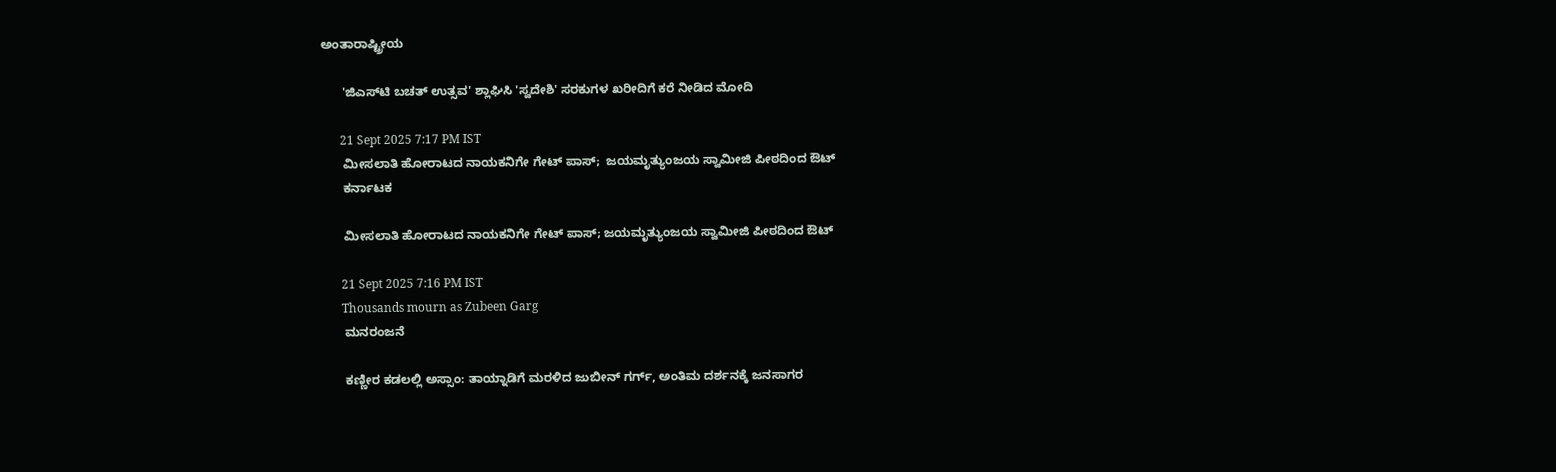ಅಂತಾರಾಷ್ಟ್ರೀಯ

      'ಜಿಎಸ್‌ಟಿ ಬಚತ್ ಉತ್ಸವ' ಶ್ಲಾಘಿಸಿ 'ಸ್ವದೇಶಿ' ಸರಕುಗಳ ಖರೀದಿಗೆ ಕರೆ ನೀಡಿದ ಮೋದಿ

      21 Sept 2025 7:17 PM IST
      ಮೀಸಲಾತಿ ಹೋರಾಟದ ನಾಯಕನಿಗೇ ಗೇಟ್ ಪಾಸ್;  ಜಯಮೃತ್ಯುಂಜಯ ಸ್ವಾಮೀಜಿ ಪೀಠದಿಂದ ಔಟ್
      ಕರ್ನಾಟಕ

      ಮೀಸಲಾತಿ ಹೋರಾಟದ ನಾಯಕನಿಗೇ ಗೇಟ್ ಪಾಸ್; ಜಯಮೃತ್ಯುಂಜಯ ಸ್ವಾಮೀಜಿ ಪೀಠದಿಂದ ಔಟ್

      21 Sept 2025 7:16 PM IST
      Thousands mourn as Zubeen Garg
      ಮನರಂಜನೆ

      ಕಣ್ಣೀರ ಕಡಲಲ್ಲಿ ಅಸ್ಸಾಂ: ತಾಯ್ನಾಡಿಗೆ ಮರಳಿದ ಜುಬೀನ್ ಗರ್ಗ್, ಅಂತಿಮ ದರ್ಶನಕ್ಕೆ ಜನಸಾಗರ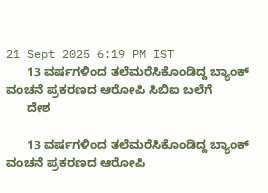21 Sept 2025 6:19 PM IST
      13 ವರ್ಷಗಳಿಂದ ತಲೆಮರೆಸಿಕೊಂಡಿದ್ದ ಬ್ಯಾಂಕ್ ವಂಚನೆ ಪ್ರಕರಣದ ಆರೋಪಿ ಸಿಬಿಐ ಬಲೆಗೆ
      ದೇಶ

      13 ವರ್ಷಗಳಿಂದ ತಲೆಮರೆಸಿಕೊಂಡಿದ್ದ ಬ್ಯಾಂಕ್ ವಂಚನೆ ಪ್ರಕರಣದ ಆರೋಪಿ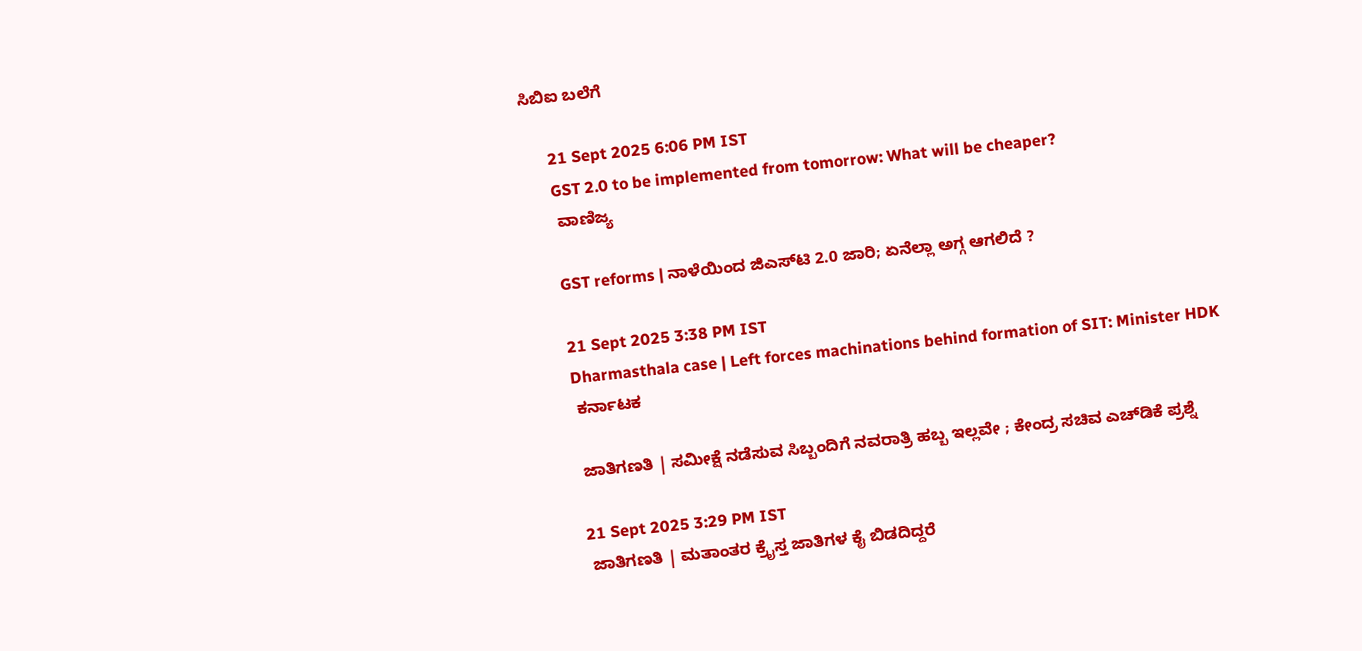ಸಿಬಿಐ ಬಲೆಗೆ

      21 Sept 2025 6:06 PM IST
      GST 2.0 to be implemented from tomorrow: What will be cheaper?
      ವಾಣಿಜ್ಯ

      GST reforms | ನಾಳೆಯಿಂದ ಜಿಎಸ್‌ಟಿ 2.0 ಜಾರಿ; ಏನೆಲ್ಲಾ ಅಗ್ಗ ಆಗಲಿದೆ ?

      21 Sept 2025 3:38 PM IST
      Dharmasthala case | Left forces machinations behind formation of SIT: Minister HDK
      ಕರ್ನಾಟಕ

      ಜಾತಿಗಣತಿ | ಸಮೀಕ್ಷೆ ನಡೆಸುವ ಸಿಬ್ಬಂದಿಗೆ ನವರಾತ್ರಿ ಹಬ್ಬ ಇಲ್ಲವೇ ; ಕೇಂದ್ರ ಸಚಿವ ಎಚ್‌ಡಿಕೆ ಪ್ರಶ್ನೆ

      21 Sept 2025 3:29 PM IST
      ಜಾತಿಗಣತಿ | ಮತಾಂತರ ಕ್ರೈಸ್ತ ಜಾತಿಗಳ ಕೈ ಬಿಡದಿದ್ದರೆ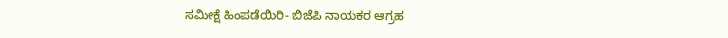ಸಮೀಕ್ಷೆ ಹಿಂಪಡೆಯಿರಿ- ಬಿಜೆಪಿ ನಾಯಕರ ಆಗ್ರಹ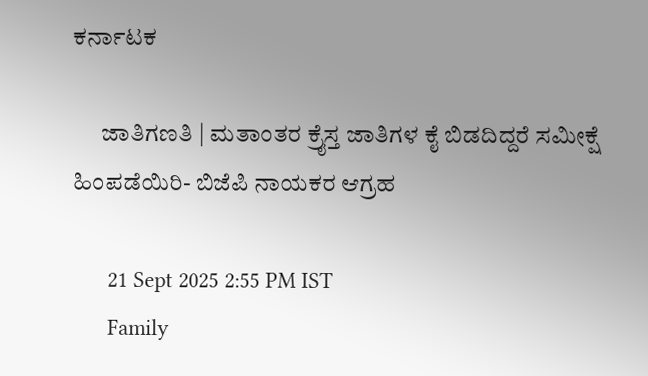ಕರ್ನಾಟಕ

      ಜಾತಿಗಣತಿ | ಮತಾಂತರ ಕ್ರೈಸ್ತ ಜಾತಿಗಳ ಕೈ ಬಿಡದಿದ್ದರೆ ಸಮೀಕ್ಷೆ ಹಿಂಪಡೆಯಿರಿ- ಬಿಜೆಪಿ ನಾಯಕರ ಆಗ್ರಹ

      21 Sept 2025 2:55 PM IST
      Family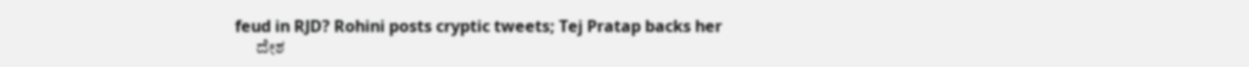feud in RJD? Rohini posts cryptic tweets; Tej Pratap backs her
      ದೇಶ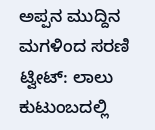ಅಪ್ಪನ ಮುದ್ದಿನ ಮಗಳಿಂದ ಸರಣಿ ಟ್ವೀಟ್: ಲಾಲು ಕುಟುಂಬದಲ್ಲಿ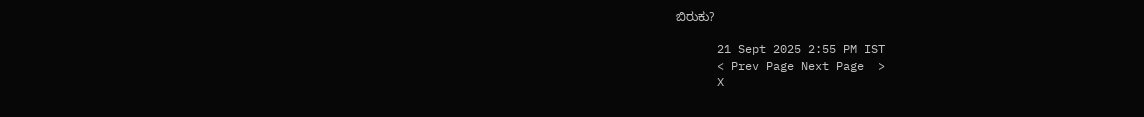ಬಿರುಕು?

      21 Sept 2025 2:55 PM IST
      < Prev Page Next Page  >
      X